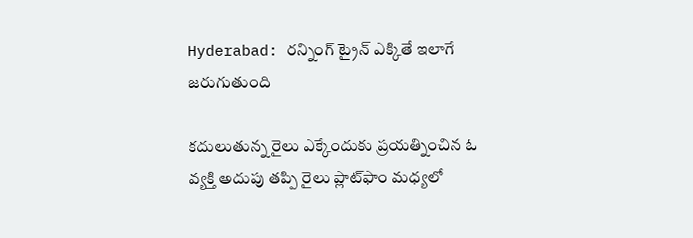Hyderabad: రన్నింగ్ ట్రైన్ ఎక్కితే ఇలాగే జరుగుతుంది

కదులుతున్న రైలు ఎక్కేందుకు ప్రయత్నించిన ఓ వ్యక్తి అదుపు తప్పి రైలు ప్లాట్‌ఫాం మధ్యలో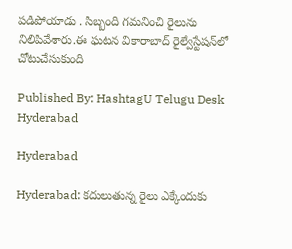పడిపోయాడు . సిబ్బంది గమనించి రైలును నిలిపివేశారు.ఈ ఘటన వికారాబాద్ రైల్వేస్టేషన్‌లో చోటుచేసుకుంది

Published By: HashtagU Telugu Desk
Hyderabad

Hyderabad

Hyderabad: కదులుతున్న రైలు ఎక్కేందుకు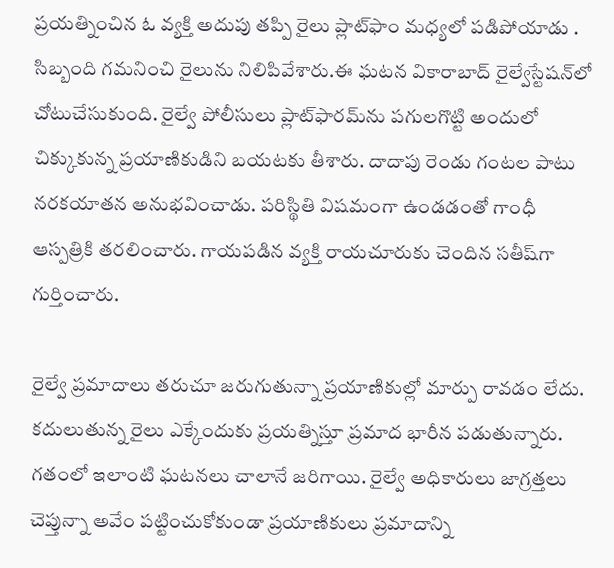ప్రయత్నించిన ఓ వ్యక్తి అదుపు తప్పి రైలు ప్లాట్‌ఫాం మధ్యలో పడిపోయాడు . సిబ్బంది గమనించి రైలును నిలిపివేశారు.ఈ ఘటన వికారాబాద్ రైల్వేస్టేషన్‌లో చోటుచేసుకుంది. రైల్వే పోలీసులు ప్లాట్‌ఫారమ్‌ను పగులగొట్టి అందులో చిక్కుకున్న ప్రయాణికుడిని బయటకు తీశారు. దాదాపు రెండు గంటల పాటు నరకయాతన అనుభవించాడు. పరిస్థితి విషమంగా ఉండడంతో గాంధీ ఆస్పత్రికి తరలించారు. గాయపడిన వ్యక్తి రాయచూరుకు చెందిన సతీష్‌గా గుర్తించారు.

రైల్వే ప్రమాదాలు తరుచూ జరుగుతున్నా ప్రయాణికుల్లో మార్పు రావడం లేదు. కదులుతున్న రైలు ఎక్కేందుకు ప్రయత్నిస్తూ ప్రమాద భారీన పడుతున్నారు. గతంలో ఇలాంటి ఘటనలు చాలానే జరిగాయి. రైల్వే అధికారులు జాగ్రత్తలు చెప్తున్నా అవేం పట్టించుకోకుండా ప్రయాణికులు ప్రమాదాన్ని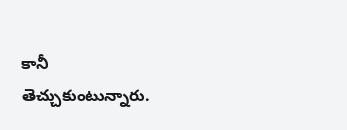కానీ తెచ్చుకుంటున్నారు.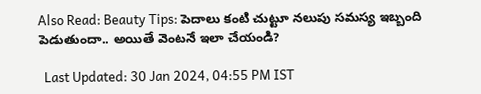Also Read: Beauty Tips: పెదాలు కంటి చుట్టూ నలుపు సమస్య ఇబ్బంది పెడుతుందా.. అయితే వెంటనే ఇలా చేయండి?

  Last Updated: 30 Jan 2024, 04:55 PM IST